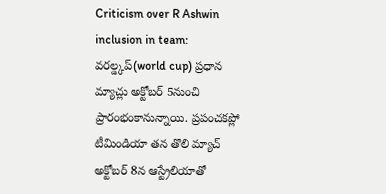Criticism over R Ashwin inclusion in team: వరల్డ్కప్(world cup) ప్రధాన మ్యాచ్లు అక్టోబర్ 5నుంచి ప్రారంభంకానున్నాయి. ప్రపంచకప్లో టీమిండియా తన తొలి మ్యాచ్ అక్టోబర్ 8న ఆస్ట్రేలియాతో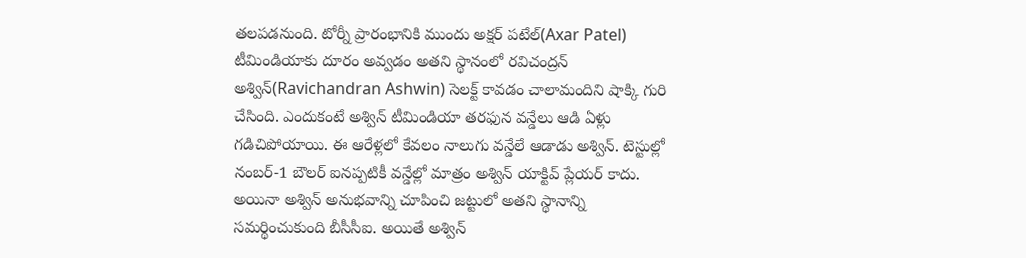తలపడనుంది. టోర్నీ ప్రారంభానికి ముందు అక్షర్ పటేల్(Axar Patel) టీమిండియాకు దూరం అవ్వడం అతని స్థానంలో రవిచంద్రన్ అశ్విన్(Ravichandran Ashwin) సెలక్ట్ కావడం చాలామందిని షాక్కి గురి చేసింది. ఎందుకంటే అశ్విన్ టీమిండియా తరఫున వన్డేలు ఆడి ఏళ్లు గడిచిపోయాయి. ఈ ఆరేళ్లలో కేవలం నాలుగు వన్డేలే ఆడాడు అశ్విన్. టెస్టుల్లో నంబర్-1 బౌలర్ ఐనప్పటికీ వన్డేల్లో మాత్రం అశ్విన్ యాక్టివ్ ప్లేయర్ కాదు. అయినా అశ్విన్ అనుభవాన్ని చూపించి జట్టులో అతని స్థానాన్ని సమర్థించుకుంది బీసీసీఐ. అయితే అశ్విన్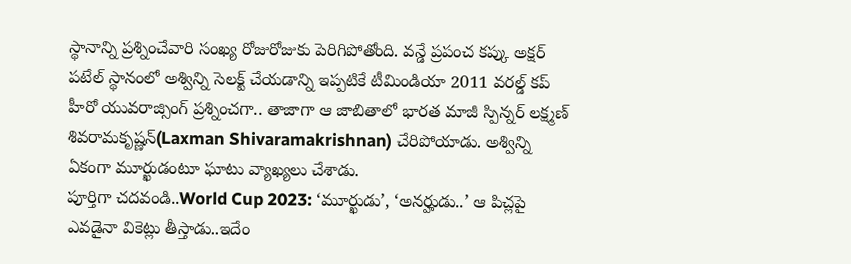స్థానాన్ని ప్రశ్నించేవారి సంఖ్య రోజురోజుకు పెరిగిపోతోంది. వన్డే ప్రపంచ కప్కు అక్షర్ పటేల్ స్థానంలో అశ్విన్ని సెలక్ట్ చేయడాన్ని ఇప్పటికే టీమిండియా 2011 వరల్డ్ కప్ హీరో యువరాజ్సింగ్ ప్రశ్నించగా.. తాజాగా ఆ జాబితాలో భారత మాజీ స్పిన్నర్ లక్ష్మణ్ శివరామకృష్ణన్(Laxman Shivaramakrishnan) చేరిపోయాడు. అశ్విన్ని ఏకంగా మూర్ఖుడంటూ ఘాటు వ్యాఖ్యలు చేశాడు.
పూర్తిగా చదవండి..World Cup 2023: ‘మూర్ఖుడు’, ‘అనర్హుడు..’ ఆ పిచ్లపై ఎవడైనా వికెట్లు తీస్తాడు..ఇదేం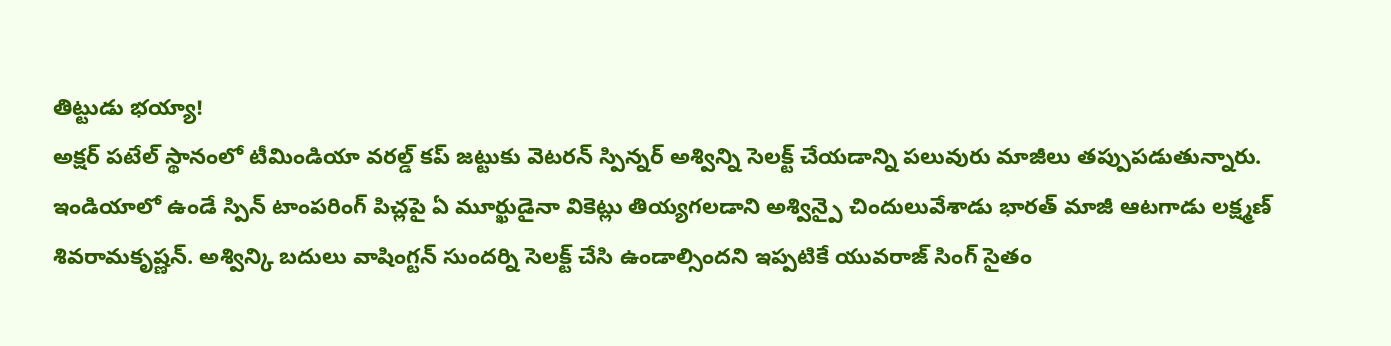తిట్టుడు భయ్యా!
అక్షర్ పటేల్ స్థానంలో టీమిండియా వరల్డ్ కప్ జట్టుకు వెటరన్ స్పిన్నర్ అశ్విన్ని సెలక్ట్ చేయడాన్ని పలువురు మాజీలు తప్పుపడుతున్నారు. ఇండియాలో ఉండే స్పిన్ టాంపరింగ్ పిచ్లపై ఏ మూర్ఖుడైనా వికెట్లు తియ్యగలడాని అశ్విన్పై చిందులువేశాడు భారత్ మాజీ ఆటగాడు లక్ష్మణ్ శివరామకృష్ణన్. అశ్విన్కి బదులు వాషింగ్టన్ సుందర్ని సెలక్ట్ చేసి ఉండాల్సిందని ఇప్పటికే యువరాజ్ సింగ్ సైతం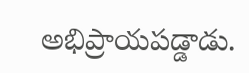అభిప్రాయపడ్డాడు.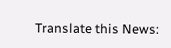Translate this News: